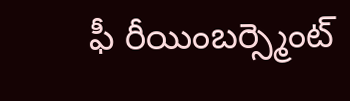ఫీ రీయింబర్స్మెంట్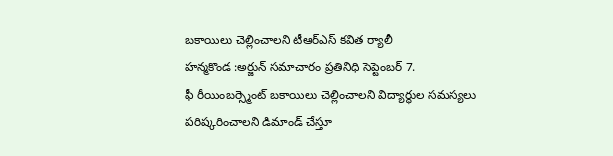బకాయిలు చెల్లించాలని టీఆర్ఎస్ కవిత ర్యాలీ
హన్మకొండ :అర్జున్ సమాచారం ప్రతినిధి సెప్టెంబర్ 7.
ఫీ రీయింబర్స్మెంట్ బకాయిలు చెల్లించాలని విద్యార్థుల సమస్యలు పరిష్కరించాలని డిమాండ్ చేస్తూ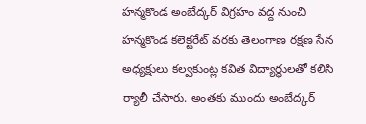హన్మకొండ అంబేద్కర్ విగ్రహం వద్ద నుంచి హన్మకొండ కలెక్టరేట్ వరకు తెలంగాణ రక్షణ సేన అధ్యక్షులు కల్వకుంట్ల కవిత విద్యార్థులతో కలిసి ర్యాలీ చేసారు. అంతకు ముందు అంబేద్కర్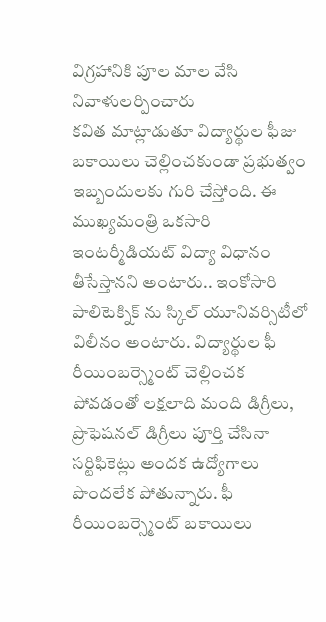విగ్రహానికి పూల మాల వేసి నివాళులర్పించారు
కవిత మాట్లాడుతూ విద్యార్థుల ఫీజు బకాయిలు చెల్లించకుండా ప్రభుత్వం ఇబ్బందులకు గురి చేస్తోంది. ఈ ముఖ్యమంత్రి ఒకసారి ఇంటర్మీడియట్ విద్యా విధానం తీసేస్తానని అంటారు.. ఇంకోసారి పాలిటెక్నిక్ ను స్కిల్ యూనివర్సిటీలో విలీనం అంటారు. విద్యార్థుల ఫీ రీయింబర్స్మెంట్ చెల్లించక పోవడంతో లక్షలాది మంది డిగ్రీలు, ప్రొఫెషనల్ డిగ్రీలు పూర్తి చేసినా సర్టిఫికెట్లు అందక ఉద్యోగాలు పొందలేక పోతున్నారు. ఫీ రీయింబర్స్మెంట్ బకాయిలు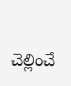చెల్లించే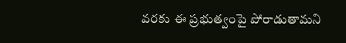వరకు ఈ ప్రభుత్వంపై పోరాడుతామని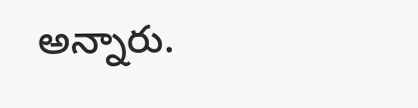అన్నారు.